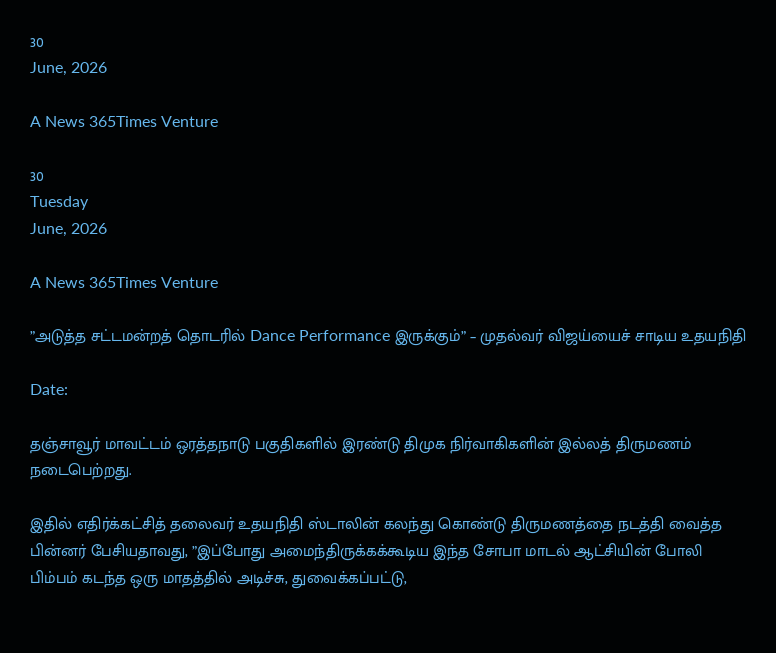30
June, 2026

A News 365Times Venture

30
Tuesday
June, 2026

A News 365Times Venture

”அடுத்த சட்டமன்றத் தொடரில் Dance Performance இருக்கும்” – முதல்வர் விஜய்யைச் சாடிய உதயநிதி

Date:

தஞ்சாவூர் மாவட்டம் ஒரத்தநாடு பகுதிகளில் இரண்டு திமுக நிர்வாகிகளின் இல்லத் திருமணம் நடைபெற்றது.

இதில் எதிர்க்கட்சித் தலைவர் உதயநிதி ஸ்டாலின் கலந்து கொண்டு திருமணத்தை நடத்தி வைத்த பின்னர் பேசியதாவது, ”இப்போது அமைந்திருக்கக்கூடிய இந்த சோபா மாடல் ஆட்சியின் போலி பிம்பம் கடந்த ஒரு மாதத்தில் அடிச்சு, துவைக்கப்பட்டு,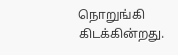நொறுங்கி கிடக்கின்றது.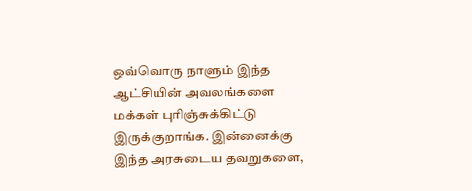ஒவ்வொரு நாளும் இந்த ஆட்சியின் அவலங்களை மக்கள் புரிஞ்சுக்கிட்டு இருக்குறாங்க. இன்னைக்கு இந்த அரசுடைய தவறுகளை,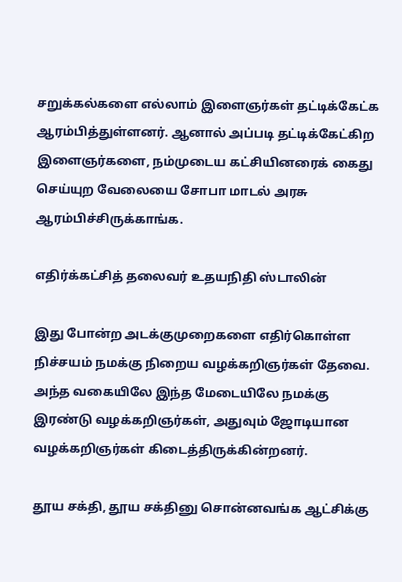சறுக்கல்களை எல்லாம் இளைஞர்கள் தட்டிக்கேட்க ஆரம்பித்துள்ளனர். ஆனால் அப்படி தட்டிக்கேட்கிற இளைஞர்களை, நம்முடைய கட்சியினரைக் கைது செய்யுற வேலையை சோபா மாடல் அரசு ஆரம்பிச்சிருக்காங்க.

எதிர்க்கட்சித் தலைவர் உதயநிதி ஸ்டாலின்

இது போன்ற அடக்குமுறைகளை எதிர்கொள்ள நிச்சயம் நமக்கு நிறைய வழக்கறிஞர்கள் தேவை. அந்த வகையிலே இந்த மேடையிலே நமக்கு இரண்டு வழக்கறிஞர்கள், அதுவும் ஜோடியான வழக்கறிஞர்கள் கிடைத்திருக்கின்றனர்.

தூய சக்தி, தூய சக்தினு சொன்னவங்க ஆட்சிக்கு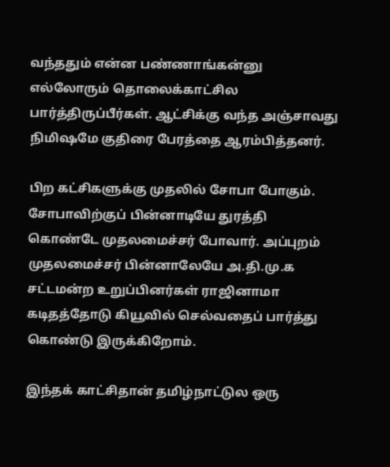வந்ததும் என்ன பண்ணாங்கன்னு எல்லோரும் தொலைக்காட்சில பார்த்திருப்பீர்கள். ஆட்சிக்கு வந்த அஞ்சாவது நிமிஷமே குதிரை பேரத்தை ஆரம்பித்தனர்.

பிற கட்சிகளுக்கு முதலில் சோபா போகும். சோபாவிற்குப் பின்னாடியே துரத்தி கொண்டே முதலமைச்சர் போவார். அப்புறம் முதலமைச்சர் பின்னாலேயே அ.தி.மு.க சட்டமன்ற உறுப்பினர்கள் ராஜினாமா கடிதத்தோடு கியூவில் செல்வதைப் பார்த்து கொண்டு இருக்கிறோம்.

இந்தக் காட்சிதான் தமிழ்நாட்டுல ஒரு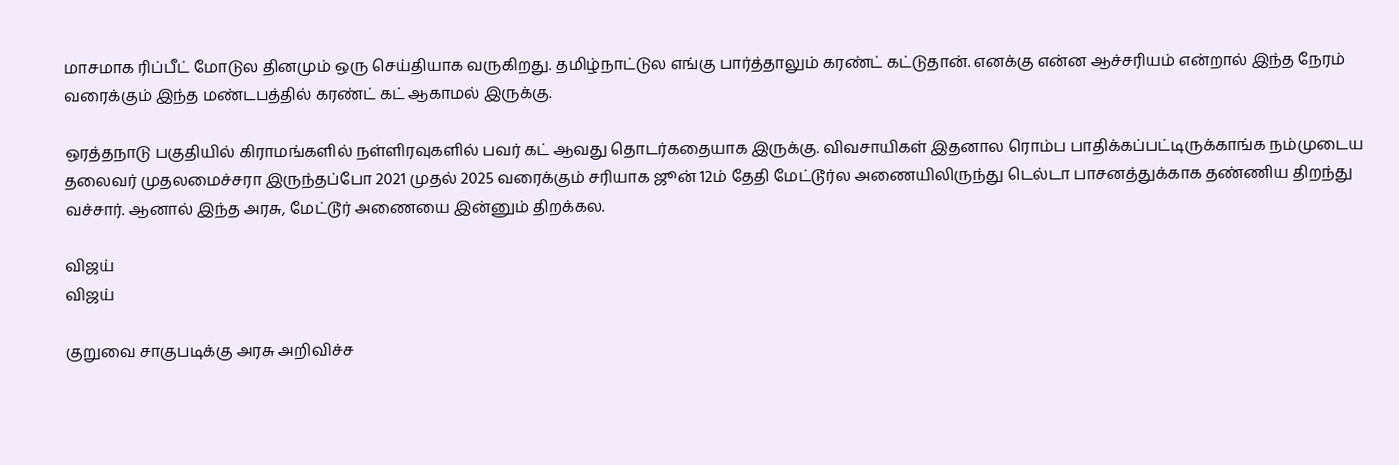மாசமாக ரிப்பீட் மோடுல தினமும் ஒரு செய்தியாக வருகிறது. தமிழ்நாட்டுல எங்கு பார்த்தாலும் கரண்ட் கட்டுதான். எனக்கு என்ன ஆச்சரியம் என்றால் இந்த நேரம் வரைக்கும் இந்த மண்டபத்தில் கரண்ட் கட் ஆகாமல் இருக்கு.

ஒரத்தநாடு பகுதியில் கிராமங்களில் நள்ளிரவுகளில் பவர் கட் ஆவது தொடர்கதையாக இருக்கு. விவசாயிகள் இதனால ரொம்ப பாதிக்கப்பட்டிருக்காங்க நம்முடைய தலைவர் முதலமைச்சரா இருந்தப்போ 2021 முதல் 2025 வரைக்கும் சரியாக ஜூன் 12ம் தேதி மேட்டூர்ல அணையிலிருந்து டெல்டா பாசனத்துக்காக தண்ணிய திறந்து வச்சார். ஆனால் இந்த அரசு, மேட்டூர் அணையை இன்னும் திறக்கல.

விஜய்
விஜய்

குறுவை சாகுபடிக்கு அரசு அறிவிச்ச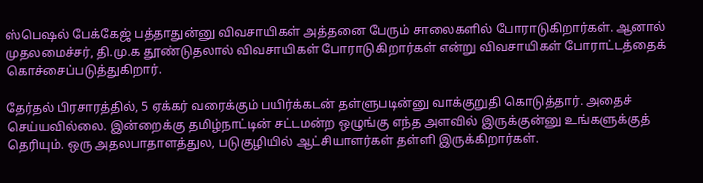ஸ்பெஷல் பேக்கேஜ் பத்தாதுன்னு விவசாயிகள் அத்தனை பேரும் சாலைகளில் போராடுகிறார்கள். ஆனால் முதலமைச்சர், தி.மு.க தூண்டுதலால் விவசாயிகள் போராடுகிறார்கள் என்று விவசாயிகள் போராட்டத்தைக் கொச்சைப்படுத்துகிறார்.

தேர்தல் பிரசாரத்தில், 5 ஏக்கர் வரைக்கும் பயிர்க்கடன் தள்ளுபடின்னு வாக்குறுதி கொடுத்தார். அதைச் செய்யவில்லை. இன்றைக்கு தமிழ்நாட்டின் சட்டமன்ற ஒழுங்கு எந்த அளவில் இருக்குன்னு உங்களுக்குத் தெரியும். ஒரு அதலபாதாளத்துல, படுகுழியில் ஆட்சியாளர்கள் தள்ளி இருக்கிறார்கள்.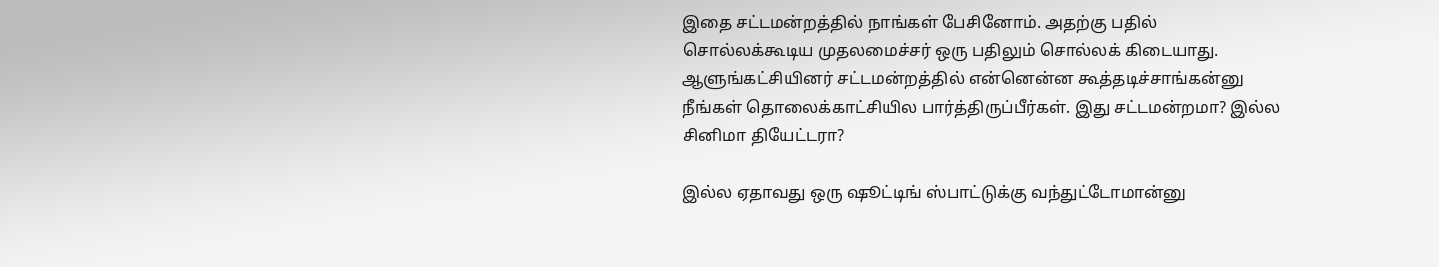இதை சட்டமன்றத்தில் நாங்கள் பேசினோம். அதற்கு பதில் சொல்லக்கூடிய முதலமைச்சர் ஒரு பதிலும் சொல்லக் கிடையாது. ஆளுங்கட்சியினர் சட்டமன்றத்தில் என்னென்ன கூத்தடிச்சாங்கன்னு நீங்கள் தொலைக்காட்சியில பார்த்திருப்பீர்கள். இது சட்டமன்றமா? இல்ல சினிமா தியேட்டரா?

இல்ல ஏதாவது ஒரு ஷூட்டிங் ஸ்பாட்டுக்கு வந்துட்டோமான்னு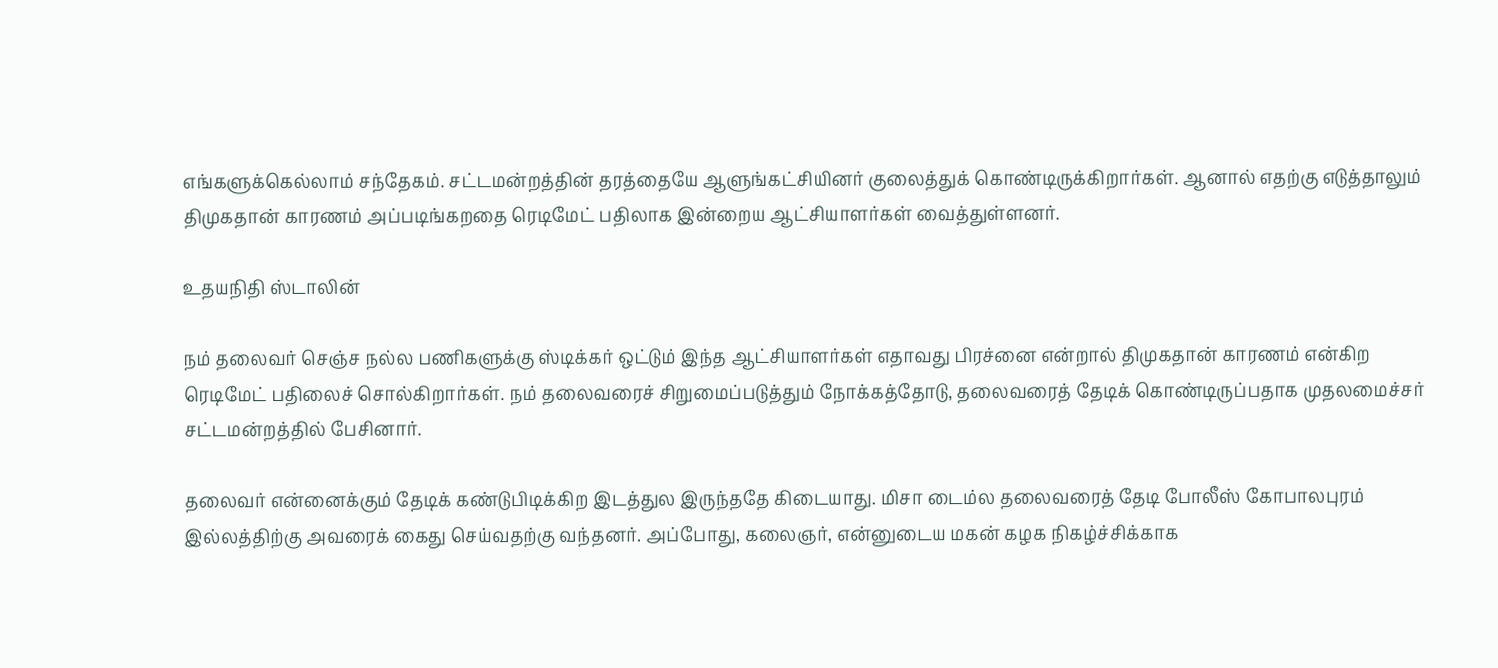எங்களுக்கெல்லாம் சந்தேகம். சட்டமன்றத்தின் தரத்தையே ஆளுங்கட்சியினர் குலைத்துக் கொண்டிருக்கிறார்கள். ஆனால் எதற்கு எடுத்தாலும் திமுகதான் காரணம் அப்படிங்கறதை ரெடிமேட் பதிலாக இன்றைய ஆட்சியாளர்கள் வைத்துள்ளனர்.

உதயநிதி ஸ்டாலின்

நம் தலைவர் செஞ்ச நல்ல பணிகளுக்கு ஸ்டிக்கர் ஒட்டும் இந்த ஆட்சியாளர்கள் எதாவது பிரச்னை என்றால் திமுகதான் காரணம் என்கிற ரெடிமேட் பதிலைச் சொல்கிறார்கள். நம் தலைவரைச் சிறுமைப்படுத்தும் நோக்கத்தோடு, தலைவரைத் தேடிக் கொண்டிருப்பதாக முதலமைச்சர் சட்டமன்றத்தில் பேசினார்.

தலைவர் என்னைக்கும் தேடிக் கண்டுபிடிக்கிற இடத்துல இருந்ததே கிடையாது. மிசா டைம்ல தலைவரைத் தேடி போலீஸ் கோபாலபுரம் இல்லத்திற்கு அவரைக் கைது செய்வதற்கு வந்தனர். அப்போது, கலைஞர், என்னுடைய மகன் கழக நிகழ்ச்சிக்காக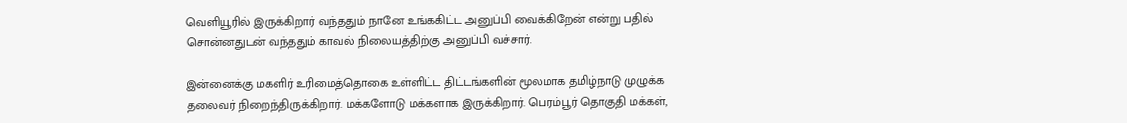வெளியூரில் இருக்கிறார் வந்ததும் நானே உங்ககிட்ட அனுப்பி வைக்கிறேன் என்று பதில் சொன்னதுடன் வந்ததும் காவல் நிலையத்திற்கு அனுப்பி வச்சார்.

இன்னைக்கு மகளிர் உரிமைத்தொகை உள்ளிட்ட திட்டங்களின் மூலமாக தமிழ்நாடு முழுக்க தலைவர் நிறைந்திருக்கிறார். மக்களோடு மக்களாக இருக்கிறார். பெரம்பூர் தொகுதி மக்கள்,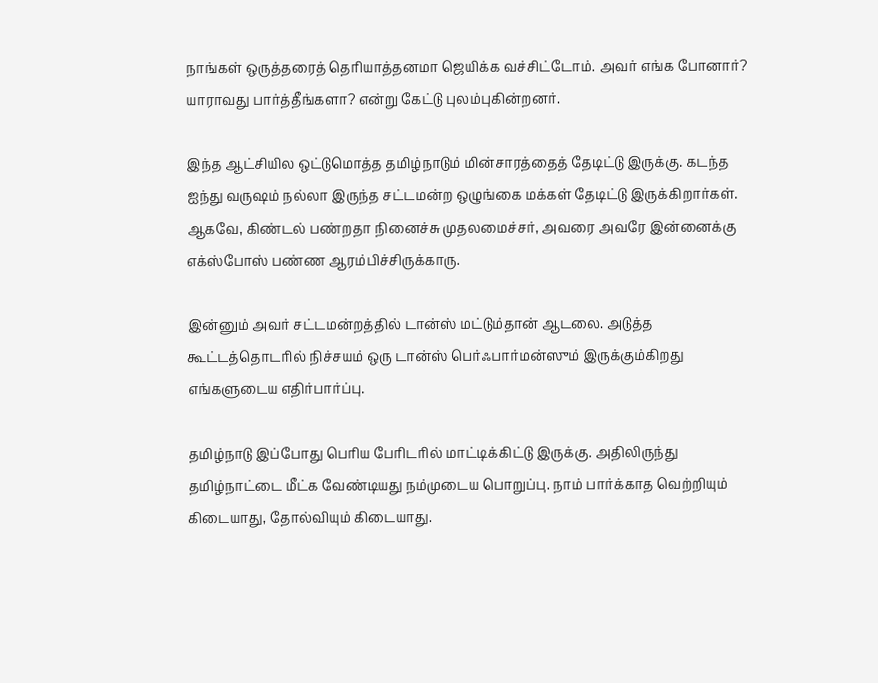நாங்கள் ஒருத்தரைத் தெரியாத்தனமா ஜெயிக்க வச்சிட்டோம். அவர் எங்க போனார்? யாராவது பார்த்தீங்களா? என்று கேட்டு புலம்புகின்றனர்.

இந்த ஆட்சியில ஒட்டுமொத்த தமிழ்நாடும் மின்சாரத்தைத் தேடிட்டு இருக்கு. கடந்த ஐந்து வருஷம் நல்லா இருந்த சட்டமன்ற ஒழுங்கை மக்கள் தேடிட்டு இருக்கிறார்கள். ஆகவே, கிண்டல் பண்றதா நினைச்சு முதலமைச்சர், அவரை அவரே இன்னைக்கு எக்ஸ்போஸ் பண்ண ஆரம்பிச்சிருக்காரு.

இன்னும் அவர் சட்டமன்றத்தில் டான்ஸ் மட்டும்தான் ஆடலை. அடுத்த கூட்டத்தொடரில் நிச்சயம் ஒரு டான்ஸ் பெர்ஃபார்மன்ஸும் இருக்கும்கிறது எங்களுடைய எதிர்பார்ப்பு.

தமிழ்நாடு இப்போது பெரிய பேரிடரில் மாட்டிக்கிட்டு இருக்கு. அதிலிருந்து தமிழ்நாட்டை மீட்க வேண்டியது நம்முடைய பொறுப்பு. நாம் பார்க்காத வெற்றியும் கிடையாது, தோல்வியும் கிடையாது.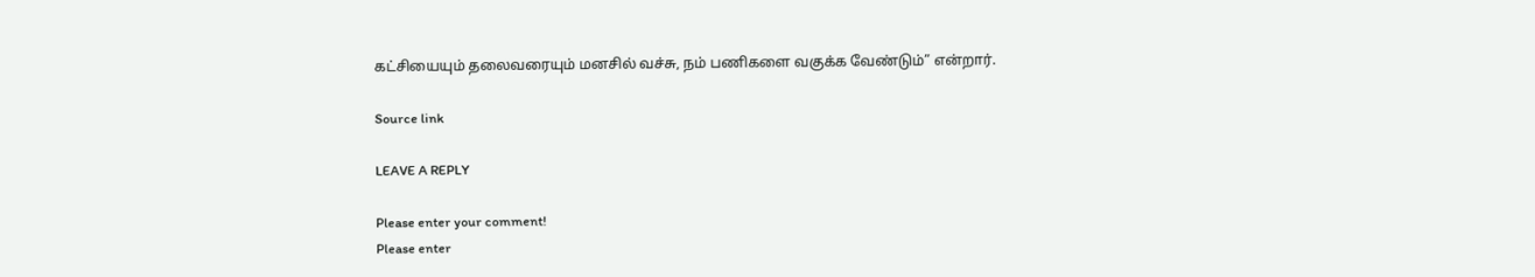கட்சியையும் தலைவரையும் மனசில் வச்சு, நம் பணிகளை வகுக்க வேண்டும்” என்றார்.

Source link

LEAVE A REPLY

Please enter your comment!
Please enter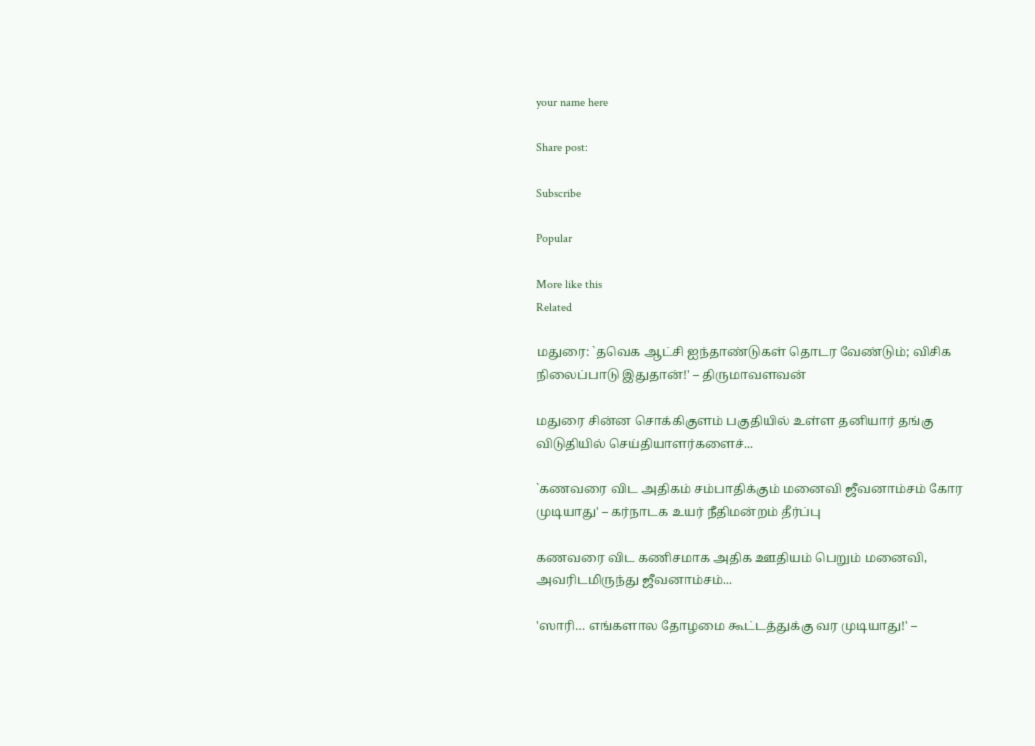your name here

Share post:

Subscribe

Popular

More like this
Related

மதுரை: `தவெக ஆட்சி ஐந்தாண்டுகள் தொடர வேண்டும்; விசிக நிலைப்பாடு இதுதான்!' – திருமாவளவன்

மதுரை சின்ன சொக்கிகுளம் பகுதியில் உள்ள தனியார் தங்கு விடுதியில் செய்தியாளர்களைச்...

`கணவரை விட அதிகம் சம்பாதிக்கும் மனைவி ஜீவனாம்சம் கோர முடியாது' – கர்நாடக உயர் நீதிமன்றம் தீர்ப்பு

கணவரை விட கணிசமாக அதிக ஊதியம் பெறும் மனைவி, அவரிடமிருந்து ஜீவனாம்சம்...

'ஸாரி… எங்களால தோழமை கூட்டத்துக்கு வர முடியாது!' –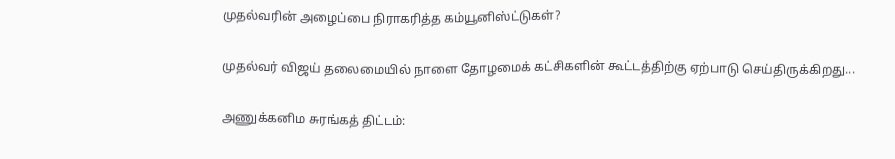முதல்வரின் அழைப்பை நிராகரித்த கம்யூனிஸ்ட்டுகள்?

முதல்வர் விஜய் தலைமையில் நாளை தோழமைக் கட்சிகளின் கூட்டத்திற்கு ஏற்பாடு செய்திருக்கிறது...

அணுக்கனிம சுரங்கத் திட்டம்: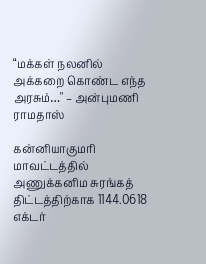“மக்கள் நலனில் அக்கறை கொண்ட எந்த அரசும்…" – அன்புமணி ராமதாஸ்

கன்னியாகுமரி மாவட்டத்தில் அணுக்கனிம சுரங்கத் திட்டத்திற்காக 1144.0618 எக்டர்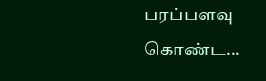பரப்பளவு கொண்ட...